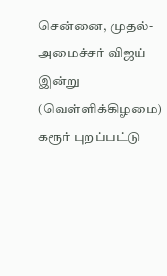சென்னை, முதல்-அமைச்சர் விஜய் இன்று (வெள்ளிக்கிழமை) கரூர் புறப்பட்டு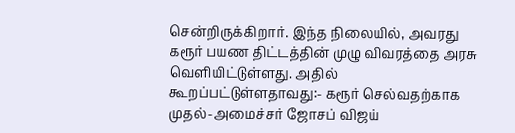சென்றிருக்கிறார். இந்த நிலையில், அவரது கரூர் பயண திட்டத்தின் முழு விவரத்தை அரசு வெளியிட்டுள்ளது. அதில் கூறப்பட்டுள்ளதாவது:- கரூர் செல்வதற்காக முதல்-அமைச்சர் ஜோசப் விஜய்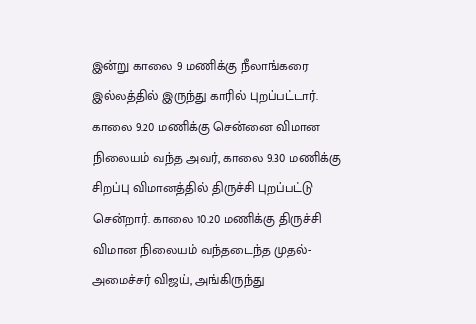இன்று காலை 9 மணிக்கு நீலாங்கரை இல்லத்தில் இருந்து காரில் புறப்பட்டார். காலை 9.20 மணிக்கு சென்னை விமான நிலையம் வந்த அவர், காலை 9.30 மணிக்கு சிறப்பு விமானத்தில் திருச்சி புறப்பட்டு சென்றார். காலை 10.20 மணிக்கு திருச்சி விமான நிலையம் வந்தடைந்த முதல்-அமைச்சர் விஜய், அங்கிருந்து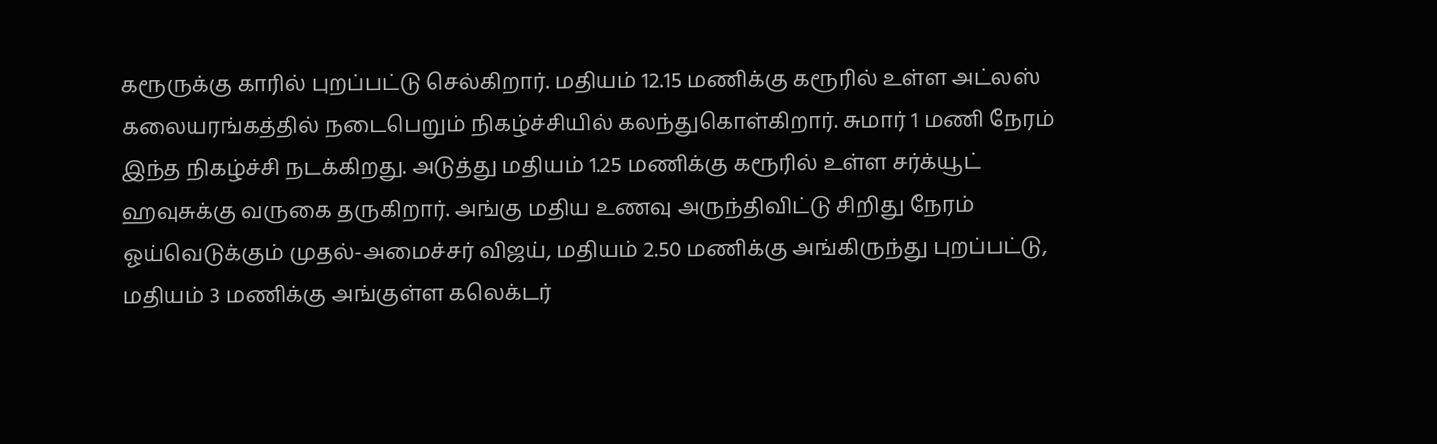கரூருக்கு காரில் புறப்பட்டு செல்கிறார். மதியம் 12.15 மணிக்கு கரூரில் உள்ள அட்லஸ் கலையரங்கத்தில் நடைபெறும் நிகழ்ச்சியில் கலந்துகொள்கிறார். சுமார் 1 மணி நேரம் இந்த நிகழ்ச்சி நடக்கிறது. அடுத்து மதியம் 1.25 மணிக்கு கரூரில் உள்ள சர்க்யூட் ஹவுசுக்கு வருகை தருகிறார். அங்கு மதிய உணவு அருந்திவிட்டு சிறிது நேரம் ஓய்வெடுக்கும் முதல்-அமைச்சர் விஜய், மதியம் 2.50 மணிக்கு அங்கிருந்து புறப்பட்டு, மதியம் 3 மணிக்கு அங்குள்ள கலெக்டர்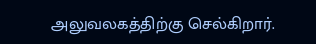அலுவலகத்திற்கு செல்கிறார்.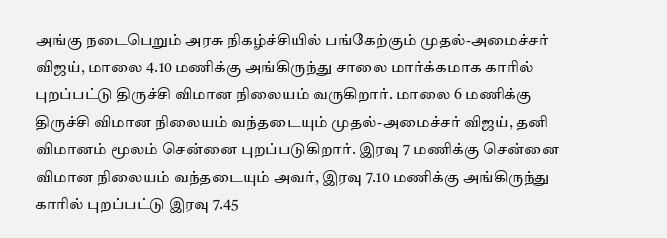அங்கு நடைபெறும் அரசு நிகழ்ச்சியில் பங்கேற்கும் முதல்-அமைச்சர் விஜய், மாலை 4.10 மணிக்கு அங்கிருந்து சாலை மார்க்கமாக காரில் புறப்பட்டு திருச்சி விமான நிலையம் வருகிறார். மாலை 6 மணிக்கு திருச்சி விமான நிலையம் வந்தடையும் முதல்-அமைச்சர் விஜய், தனி விமானம் மூலம் சென்னை புறப்படுகிறார். இரவு 7 மணிக்கு சென்னை விமான நிலையம் வந்தடையும் அவர், இரவு 7.10 மணிக்கு அங்கிருந்து காரில் புறப்பட்டு இரவு 7.45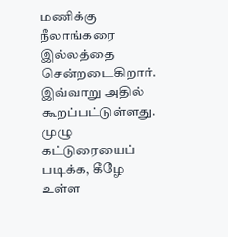மணிக்கு நீலாங்கரை இல்லத்தை சென்றடைகிறார். இவ்வாறு அதில் கூறப்பட்டுள்ளது. முழு கட்டுரையைப் படிக்க, கீழே உள்ள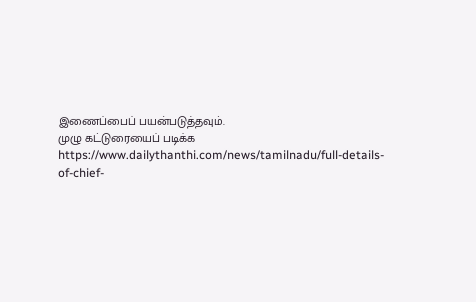இணைப்பைப் பயன்படுத்தவும்.
முழு கட்டுரையைப் படிக்க
https://www.dailythanthi.com/news/tamilnadu/full-details-of-chief-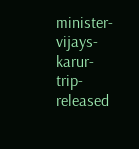minister-vijays-karur-trip-released